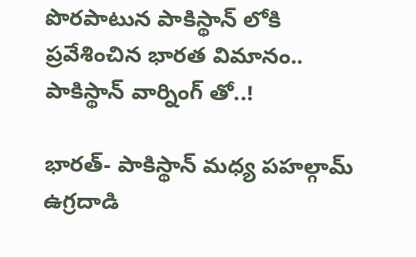పొరపాటున పాకిస్థాన్ లోకి ప్రవేశించిన భారత విమానం.. పాకిస్థాన్ వార్నింగ్ తో..!

భారత్- పాకిస్థాన్ మధ్య పహల్గామ్ ఉగ్రదాడి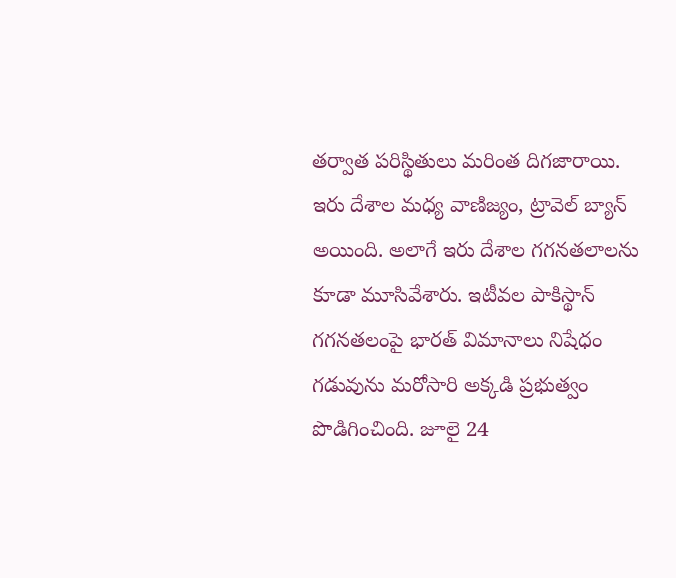తర్వాత పరిస్థితులు మరింత దిగజారాయి. ఇరు దేశాల మధ్య వాణిజ్యం, ట్రావెల్ బ్యాన్ అయింది. అలాగే ఇరు దేశాల గగనతలాలను కూడా మూసివేశారు. ఇటీవల పాకిస్థాన్ గగనతలంపై భారత్ విమానాలు నిషేధం గడువును మరోసారి అక్కడి ప్రభుత్వం పొడిగించింది. జూలై 24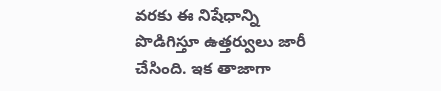వరకు ఈ నిషేధాన్ని పొడిగిస్తూ ఉత్తర్వులు జారీ చేసింది. ఇక తాజాగా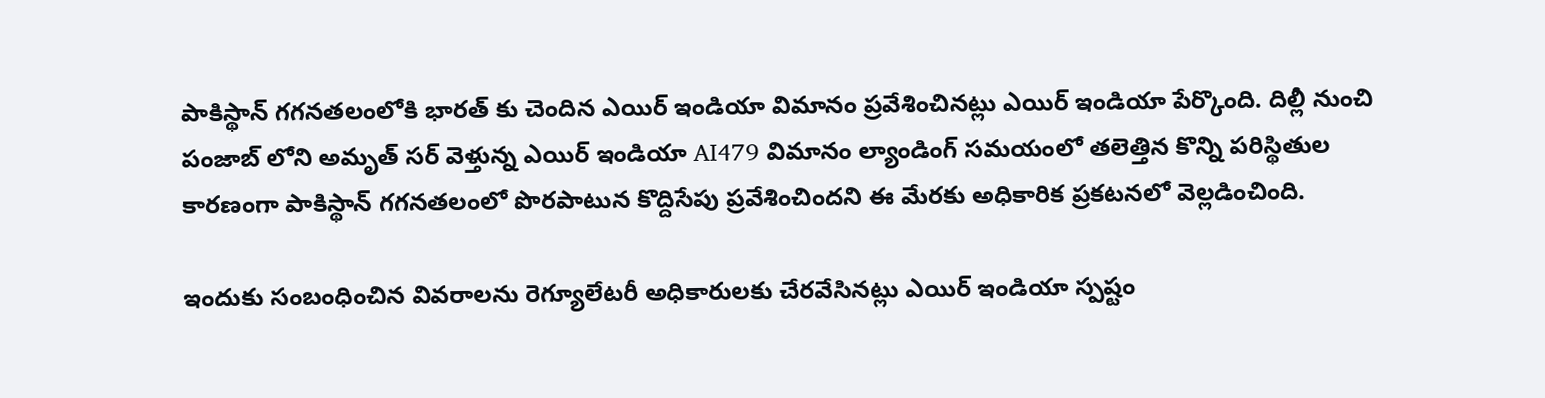పాకిస్థాన్ గగనతలంలోకి భారత్ కు చెందిన ఎయిర్ ఇండియా విమానం ప్రవేశించినట్లు ఎయిర్ ఇండియా పేర్కొంది. దిల్లీ నుంచి పంజాబ్ లోని అమృత్ సర్ వెళ్తున్న ఎయిర్ ఇండియా AI479 విమానం ల్యాండింగ్ సమయంలో తలెత్తిన కొన్ని పరిస్థితుల కారణంగా పాకిస్థాన్ గగనతలంలో పొరపాటున కొద్దిసేపు ప్రవేశించిందని ఈ మేరకు అధికారిక ప్రకటనలో వెల్లడించింది.

ఇందుకు సంబంధించిన వివరాలను రెగ్యూలేటరీ అధికారులకు చేరవేసినట్లు ఎయిర్ ఇండియా స్పష్టం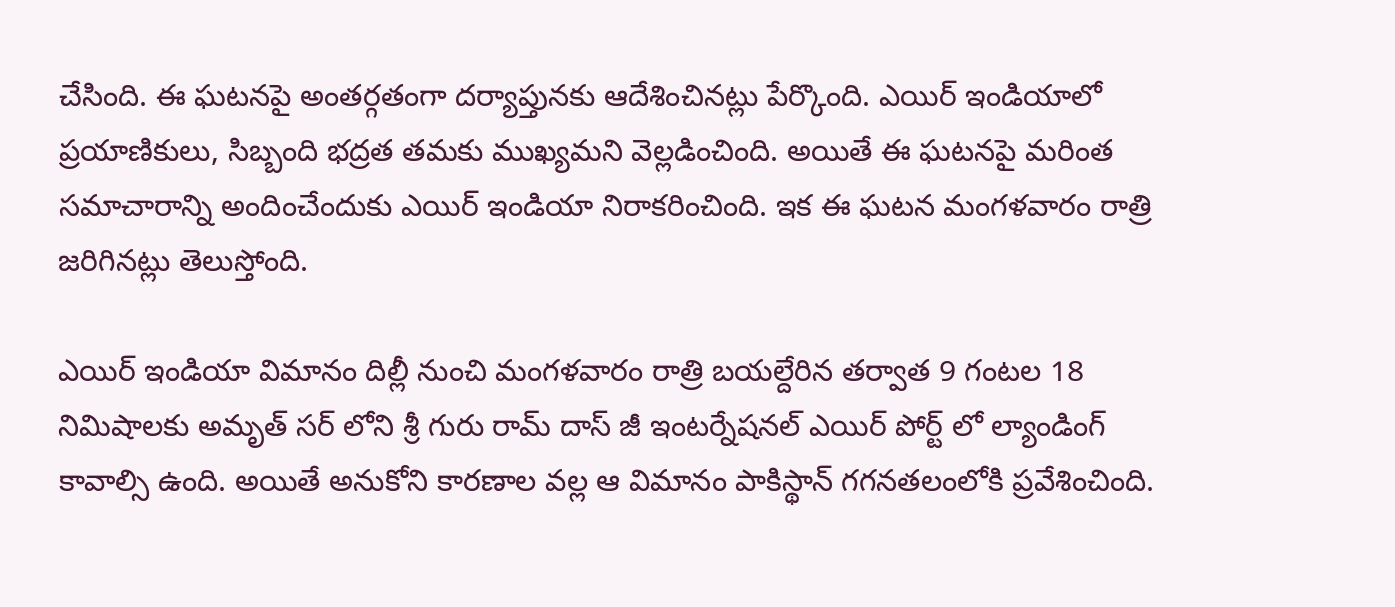చేసింది. ఈ ఘటనపై అంతర్గతంగా దర్యాప్తునకు ఆదేశించినట్లు పేర్కొంది. ఎయిర్ ఇండియాలో ప్రయాణికులు, సిబ్బంది భద్రత తమకు ముఖ్యమని వెల్లడించింది. అయితే ఈ ఘటనపై మరింత సమాచారాన్ని అందించేందుకు ఎయిర్ ఇండియా నిరాకరించింది. ఇక ఈ ఘటన మంగళవారం రాత్రి జరిగినట్లు తెలుస్తోంది.

ఎయిర్ ఇండియా విమానం దిల్లీ నుంచి మంగళవారం రాత్రి బయల్దేరిన తర్వాత 9 గంటల 18 నిమిషాలకు అమృత్ సర్ లోని శ్రీ గురు రామ్ దాస్ జీ ఇంటర్నేషనల్ ఎయిర్ పోర్ట్ లో ల్యాండింగ్ కావాల్సి ఉంది. అయితే అనుకోని కారణాల వల్ల ఆ విమానం పాకిస్థాన్ గగనతలంలోకి ప్రవేశించింది.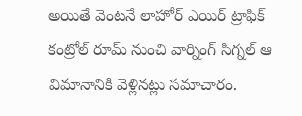అయితే వెంటనే లాహోర్ ఎయిర్ ట్రాఫిక్ కంట్రోల్ రూమ్ నుంచి వార్నింగ్ సిగ్నల్ ఆ విమానానికి వెళ్లినట్లు సమాచారం.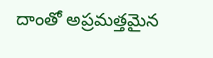దాంతో అప్రమత్తమైన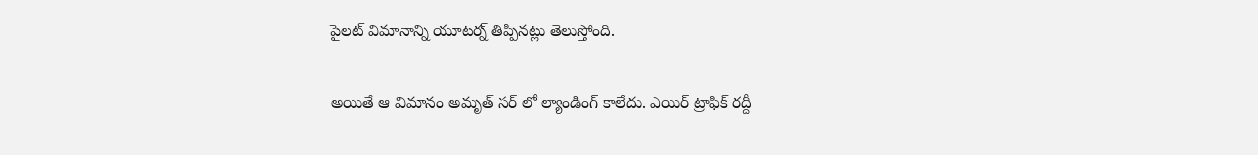పైలట్ విమానాన్ని యూటర్న్ తిప్పినట్లు తెలుస్తోంది.

అయితే ఆ విమానం అమృత్ సర్ లో ల్యాండింగ్ కాలేదు. ఎయిర్ ట్రాఫిక్ రద్దీ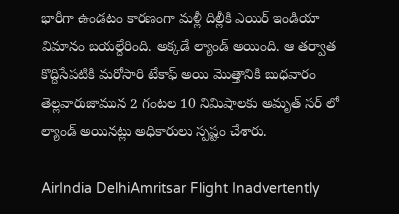భారీగా ఉండటం కారణంగా మళ్లీ దిల్లీకి ఎయిర్ ఇండియా విమానం బయల్దేరింది. అక్కడే ల్యాండ్ అయింది. ఆ తర్వాత కొద్దిసేపటికి మరోసారి టేకాఫ్ అయి మొత్తానికి బుధవారం తెల్లవారుజామున 2 గంటల 10 నిమిషాలకు అమృత్ సర్ లో ల్యాండ్ అయినట్లు అధికారులు స్పష్టం చేశారు.

AirIndia DelhiAmritsar Flight Inadvertently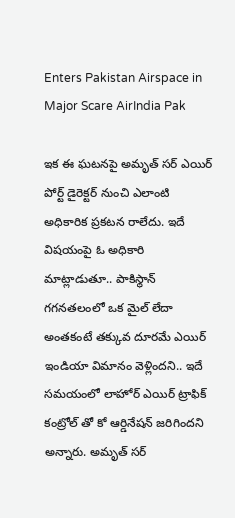Enters Pakistan Airspace in Major Scare AirIndia Pak

ఇక ఈ ఘటనపై అమృత్ సర్ ఎయిర్ పోర్ట్ డైరెక్టర్ నుంచి ఎలాంటి అధికారిక ప్రకటన రాలేదు. ఇదే విషయంపై ఓ అధికారి మాట్లాడుతూ.. పాకిస్థాన్ గగనతలంలో ఒక మైల్ లేదా అంతకంటే తక్కువ దూరమే ఎయిర్ ఇండియా విమానం వెళ్లిందని.. ఇదే సమయంలో లాహోర్ ఎయిర్ ట్రాఫిక్ కంట్రోల్ తో కో ఆర్డినేషన్ జరిగిందని అన్నారు. అమృత్ సర్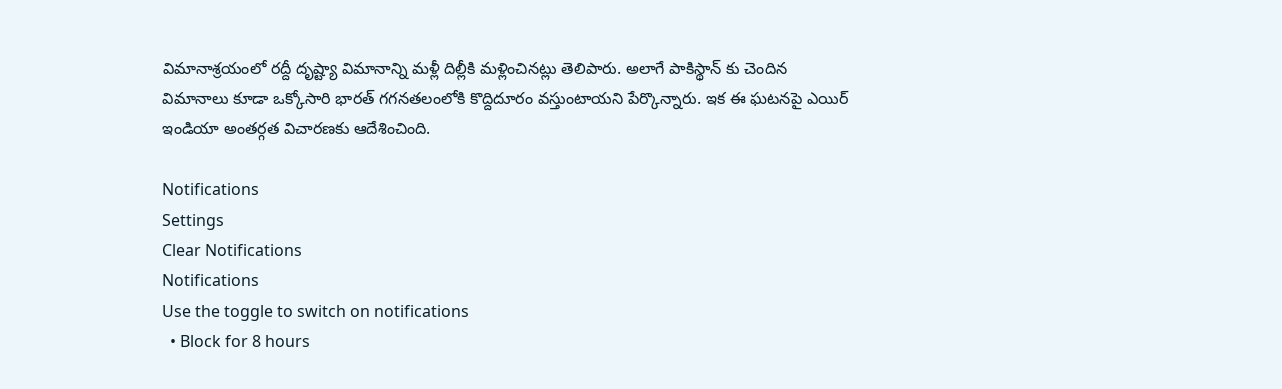విమానాశ్రయంలో రద్దీ దృష్ట్యా విమానాన్ని మళ్లీ దిల్లీకి మళ్లించినట్లు తెలిపారు. అలాగే పాకిస్థాన్ కు చెందిన విమానాలు కూడా ఒక్కోసారి భారత్ గగనతలంలోకి కొద్దిదూరం వస్తుంటాయని పేర్కొన్నారు. ఇక ఈ ఘటనపై ఎయిర్ ఇండియా అంతర్గత విచారణకు ఆదేశించింది.

Notifications
Settings
Clear Notifications
Notifications
Use the toggle to switch on notifications
  • Block for 8 hours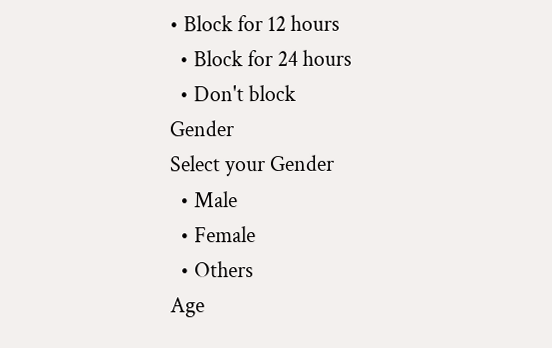• Block for 12 hours
  • Block for 24 hours
  • Don't block
Gender
Select your Gender
  • Male
  • Female
  • Others
Age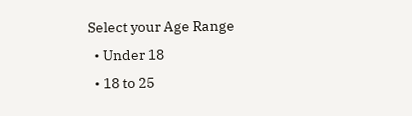Select your Age Range
  • Under 18
  • 18 to 25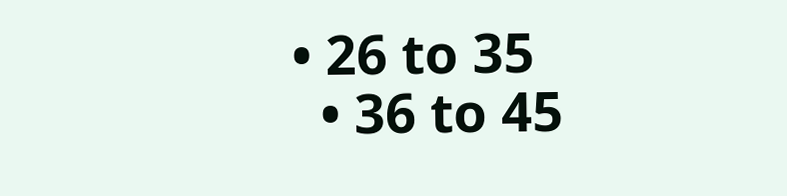• 26 to 35
  • 36 to 45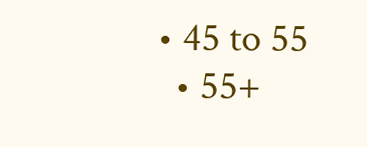• 45 to 55
  • 55+